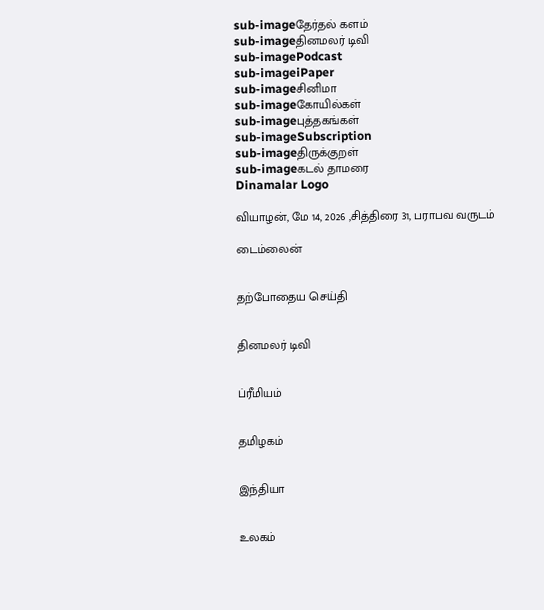sub-imageதேர்தல் களம்
sub-imageதினமலர் டிவி
sub-imagePodcast
sub-imageiPaper
sub-imageசினிமா
sub-imageகோயில்கள்
sub-imageபுத்தகங்கள்
sub-imageSubscription
sub-imageதிருக்குறள்
sub-imageகடல் தாமரை
Dinamalar Logo

வியாழன், மே 14, 2026 ,சித்திரை 31, பராபவ வருடம்

டைம்லைன்


தற்போதைய செய்தி


தினமலர் டிவி


ப்ரீமியம்


தமிழகம்


இந்தியா


உலகம்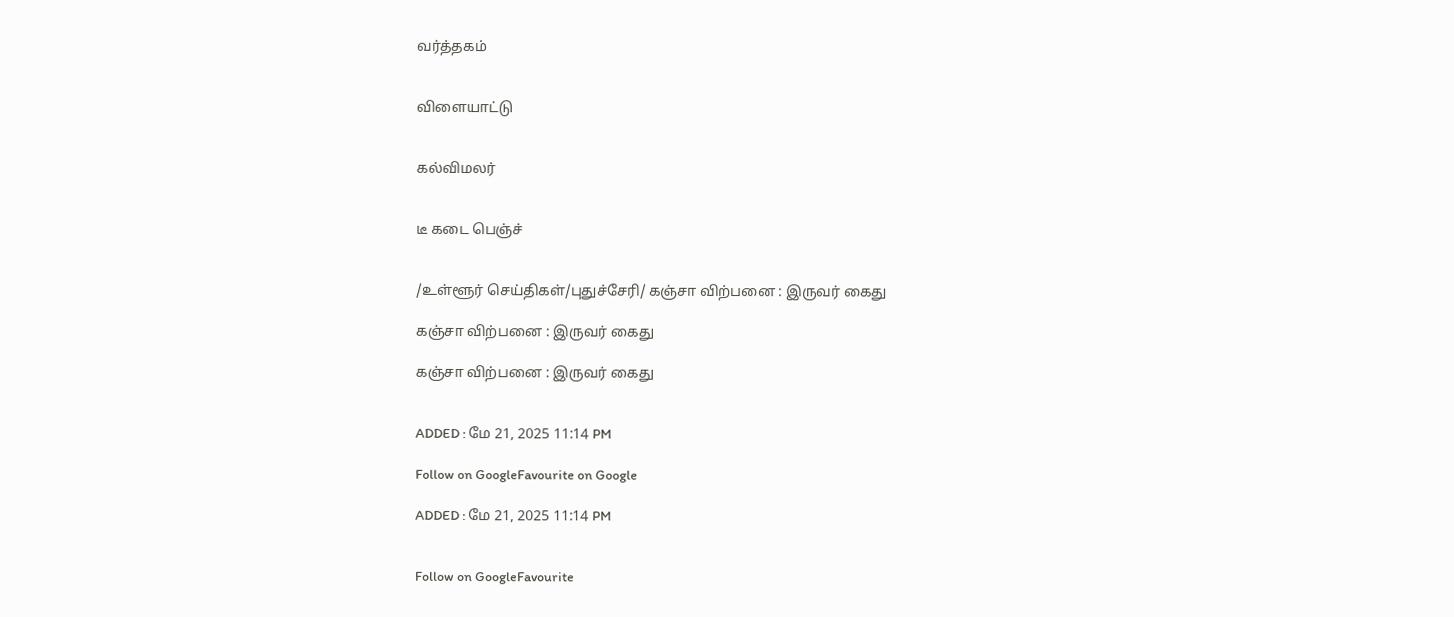வர்த்தகம்


விளையாட்டு


கல்விமலர்


டீ கடை பெஞ்ச்


/உள்ளூர் செய்திகள்/புதுச்சேரி/ கஞ்சா விற்பனை : இருவர் கைது

கஞ்சா விற்பனை : இருவர் கைது

கஞ்சா விற்பனை : இருவர் கைது


ADDED : மே 21, 2025 11:14 PM

Follow on GoogleFavourite on Google

ADDED : மே 21, 2025 11:14 PM


Follow on GoogleFavourite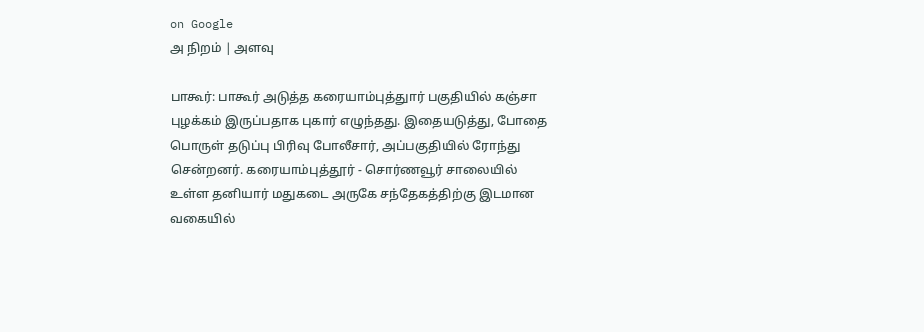on Google
அ நிறம் | அளவு

பாகூர்: பாகூர் அடுத்த கரையாம்புத்துார் பகுதியில் கஞ்சா புழக்கம் இருப்பதாக புகார் எழுந்தது. இதையடுத்து, போதை பொருள் தடுப்பு பிரிவு போலீசார், அப்பகுதியில் ரோந்து சென்றனர். கரையாம்புத்தூர் - சொர்ணவூர் சாலையில் உள்ள தனியார் மதுகடை அருகே சந்தேகத்திற்கு இடமான வகையில்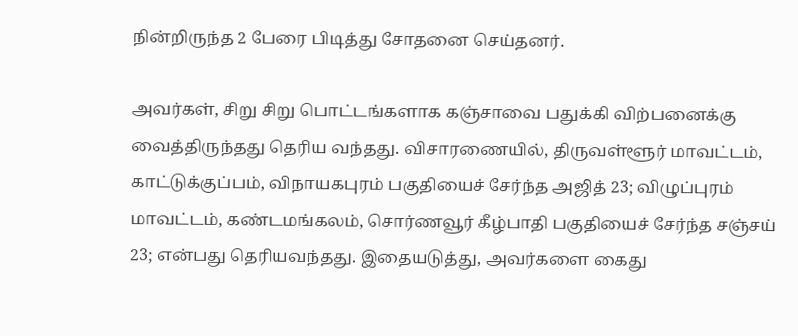நின்றிருந்த 2 பேரை பிடித்து சோதனை செய்தனர்.

அவர்கள், சிறு சிறு பொட்டங்களாக கஞ்சாவை பதுக்கி விற்பனைக்கு வைத்திருந்தது தெரிய வந்தது. விசாரணையில், திருவள்ளூர் மாவட்டம், காட்டுக்குப்பம், விநாயகபுரம் பகுதியைச் சேர்ந்த அஜித் 23; விழுப்புரம் மாவட்டம், கண்டமங்கலம், சொர்ணவூர் கீழ்பாதி பகுதியைச் சேர்ந்த சஞ்சய் 23; என்பது தெரியவந்தது. இதையடுத்து, அவர்களை கைது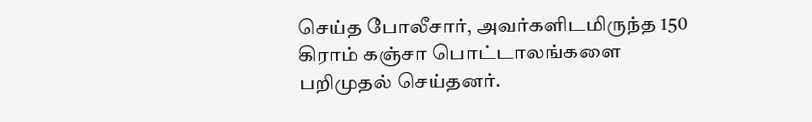செய்த போலீசார், அவர்களிடமிருந்த 150 கிராம் கஞ்சா பொட்டாலங்களை பறிமுதல் செய்தனர்.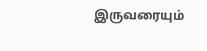இருவரையும்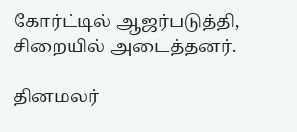கோர்ட்டில் ஆஜர்படுத்தி, சிறையில் அடைத்தனர்.

தினமலர்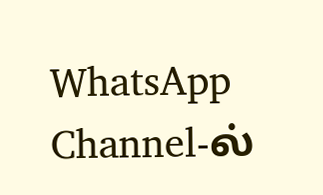WhatsApp Channel-ல்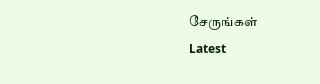சேருங்கள்
Latest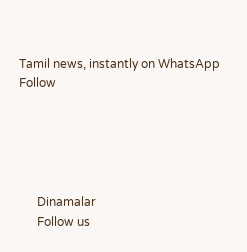Tamil news, instantly on WhatsApp
Follow





      Dinamalar
      Follow us